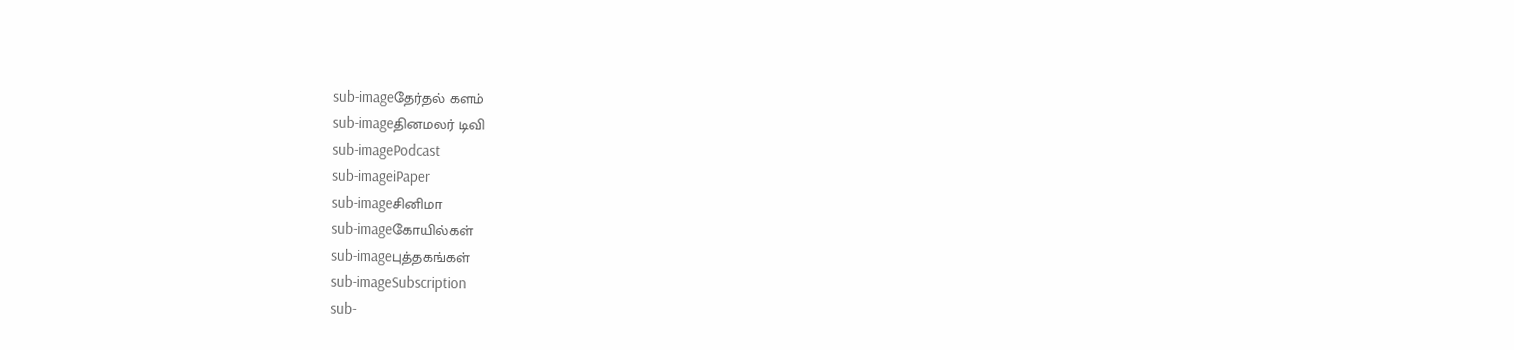sub-imageதேர்தல் களம்
sub-imageதினமலர் டிவி
sub-imagePodcast
sub-imageiPaper
sub-imageசினிமா
sub-imageகோயில்கள்
sub-imageபுத்தகங்கள்
sub-imageSubscription
sub-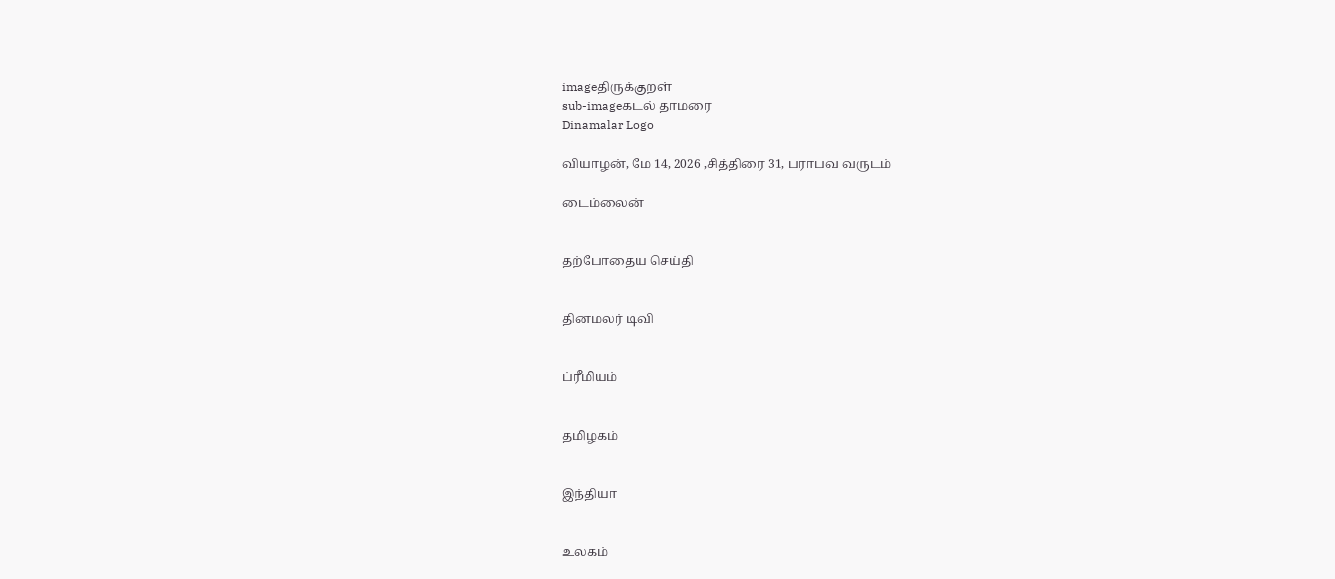imageதிருக்குறள்
sub-imageகடல் தாமரை
Dinamalar Logo

வியாழன், மே 14, 2026 ,சித்திரை 31, பராபவ வருடம்

டைம்லைன்


தற்போதைய செய்தி


தினமலர் டிவி


ப்ரீமியம்


தமிழகம்


இந்தியா


உலகம்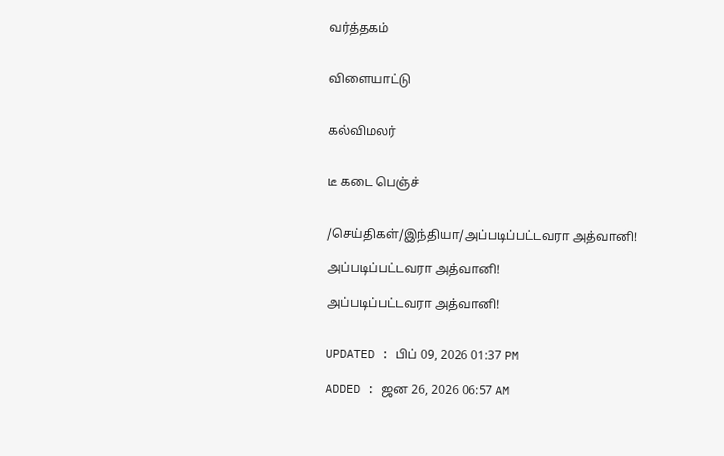வர்த்தகம்


விளையாட்டு


கல்விமலர்


டீ கடை பெஞ்ச்


/செய்திகள்/இந்தியா/அப்படிப்பட்டவரா அத்வானி!

அப்படிப்பட்டவரா அத்வானி!

அப்படிப்பட்டவரா அத்வானி!


UPDATED : பிப் 09, 2026 01:37 PM

ADDED : ஜன 26, 2026 06:57 AM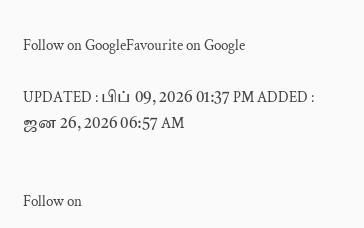Follow on GoogleFavourite on Google

UPDATED : பிப் 09, 2026 01:37 PM ADDED : ஜன 26, 2026 06:57 AM


Follow on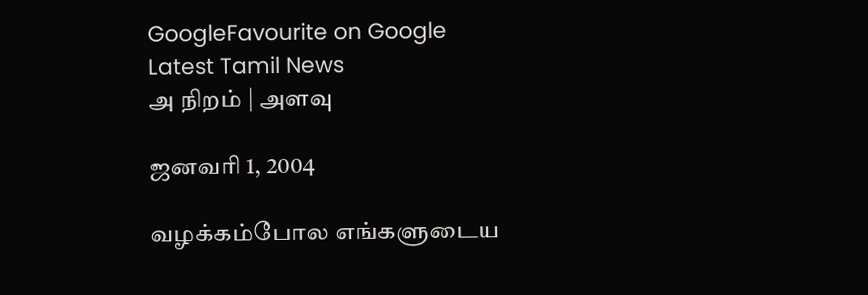GoogleFavourite on Google
Latest Tamil News
அ நிறம் | அளவு

ஜனவரி 1, 2004

வழக்கம்போல எங்களுடைய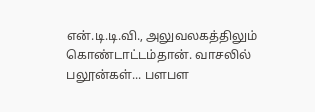என்.டி.டி.வி., அலுவலகத்திலும் கொண்டாட்டம்தான். வாசலில் பலூன்கள்... பளபள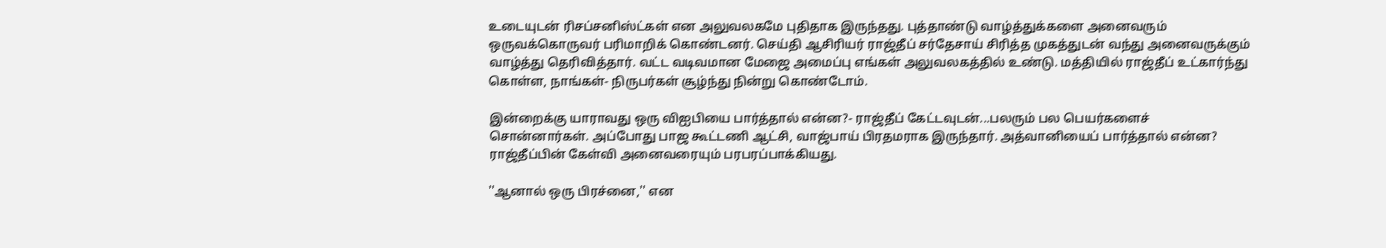உடையுடன் ரிசப்சனிஸ்ட்கள் என அலுவலகமே புதிதாக இருந்தது. புத்தாண்டு வாழ்த்துக்களை அனைவரும் ஒருவக்கொருவர் பரிமாறிக் கொண்டனர். செய்தி ஆசிரியர் ராஜ்தீப் சர்தேசாய் சிரித்த முகத்துடன் வந்து அனைவருக்கும் வாழ்த்து தெரிவித்தார். வட்ட வடிவமான மேஜை அமைப்பு எங்கள் அலுவலகத்தில் உண்டு. மத்தியில் ராஜ்தீப் உட்கார்ந்து கொள்ள, நாங்கள்- நிருபர்கள் சூழ்ந்து நின்று கொண்டோம்.

இன்றைக்கு யாராவது ஒரு விஐபியை பார்த்தால் என்ன?- ராஜ்தீப் கேட்டவுடன்...பலரும் பல பெயர்களைச் சொன்னார்கள். அப்போது பாஜ கூட்டணி ஆட்சி, வாஜ்பாய் பிரதமராக இருந்தார். அத்வானியைப் பார்த்தால் என்ன? ராஜ்தீப்பின் கேள்வி அனைவரையும் பரபரப்பாக்கியது.

''ஆனால் ஒரு பிரச்னை,'' என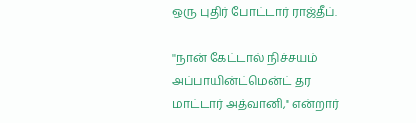ஒரு புதிர் போட்டார் ராஜ்தீப்.

''நான் கேட்டால் நிச்சயம் அப்பாயின்ட்மென்ட் தர மாட்டார் அத்வானி,'' என்றார்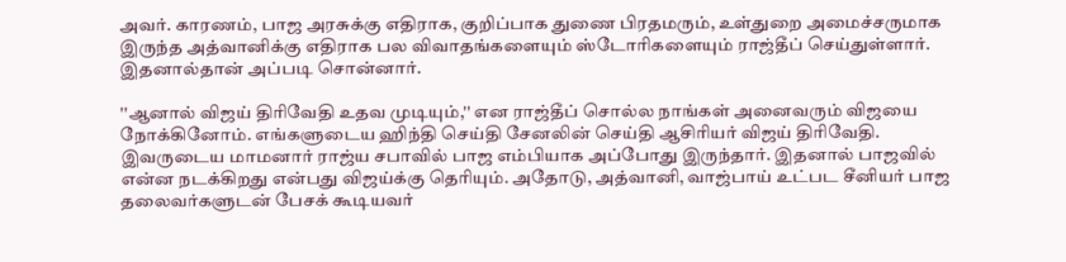அவர். காரணம், பாஜ அரசுக்கு எதிராக, குறிப்பாக துணை பிரதமரும், உள்துறை அமைச்சருமாக இருந்த அத்வானிக்கு எதிராக பல விவாதங்களையும் ஸ்டோரிகளையும் ராஜ்தீப் செய்துள்ளார். இதனால்தான் அப்படி சொன்னார்.

''ஆனால் விஜய் திரிவேதி உதவ முடியும்,'' என ராஜ்தீப் சொல்ல நாங்கள் அனைவரும் விஜயை நோக்கினோம். எங்களுடைய ஹிந்தி செய்தி சேனலின் செய்தி ஆசிரியர் விஜய் திரிவேதி. இவருடைய மாமனார் ராஜ்ய சபாவில் பாஜ எம்பியாக அப்போது இருந்தார். இதனால் பாஜவில் என்ன நடக்கிறது என்பது விஜய்க்கு தெரியும். அதோடு, அத்வானி, வாஜ்பாய் உட்பட சீனியர் பாஜ தலைவர்களுடன் பேசக் கூடியவர்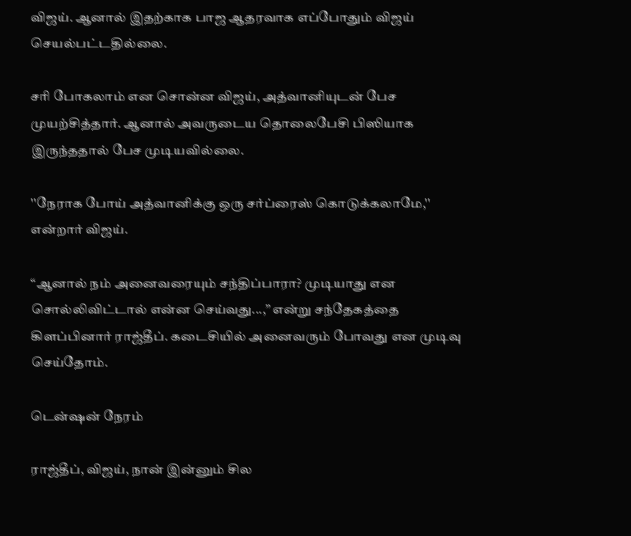விஜய். ஆனால் இதற்காக பாஜ ஆதரவாக எப்போதும் விஜய் செயல்பட்டதில்லை.

சரி போகலாம் என சொன்ன விஜய், அத்வானியுடன் பேச முயற்சித்தார். ஆனால் அவருடைய தொலைபேசி பிஸியாக இருந்ததால் பேச முடியவில்லை.

''நேராக போய் அத்வானிக்கு ஒரு சர்ப்ரைஸ் கொடுக்கலாமே,'' என்றார் விஜய்.

“ஆனால் நம் அனைவரையும் சந்திப்பாரா? முடியாது என சொல்லிவிட்டால் என்ன செய்வது...,” என்று சந்தேகத்தை கிளப்பினார் ராஜ்தீப். கடைசியில் அனைவரும் போவது என முடிவு செய்தோம்.

டென்ஷன் நேரம்

ராஜ்தீப், விஜய், நான் இன்னும் சில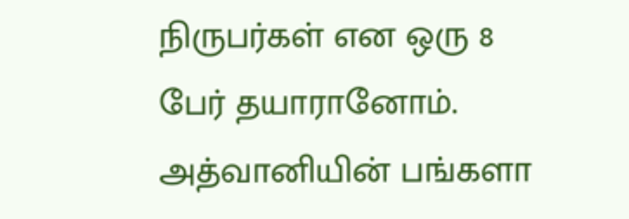நிருபர்கள் என ஒரு 8 பேர் தயாரானோம். அத்வானியின் பங்களா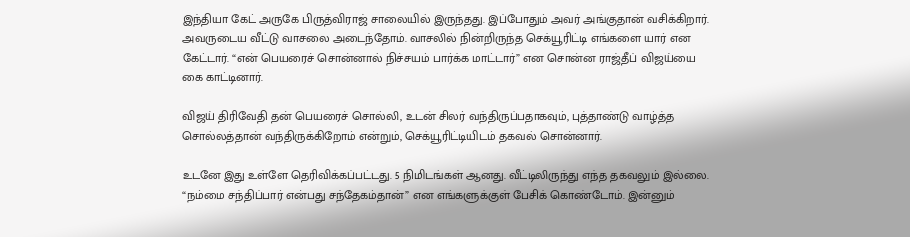இந்தியா கேட் அருகே பிருத்விராஜ் சாலையில் இருந்தது. இப்போதும் அவர் அங்குதான் வசிக்கிறார். அவருடைய வீட்டு வாசலை அடைந்தோம். வாசலில் நின்றிருந்த செக்யூரிட்டி எங்களை யார் என கேட்டார். “என் பெயரைச் சொன்னால் நிச்சயம் பார்க்க மாட்டார்” என சொன்ன ராஜ்தீப் விஜய்யை கை காட்டினார்.

விஜய் திரிவேதி தன் பெயரைச் சொல்லி, உடன் சிலர் வந்திருப்பதாகவும், புத்தாண்டு வாழ்த்த சொல்லத்தான் வந்திருக்கிறோம் என்றும், செக்யூரிட்டியிடம் தகவல் சொன்னார்.

உடனே இது உள்ளே தெரிவிக்கப்பட்டது. 5 நிமிடங்கள் ஆனது. வீட்டிலிருந்து எந்த தகவலும் இல்லை. “நம்மை சந்திப்பார் என்பது சந்தேகம்தான்” என எங்களுக்குள் பேசிக் கொண்டோம். இன்னும்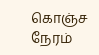கொஞ்ச நேரம்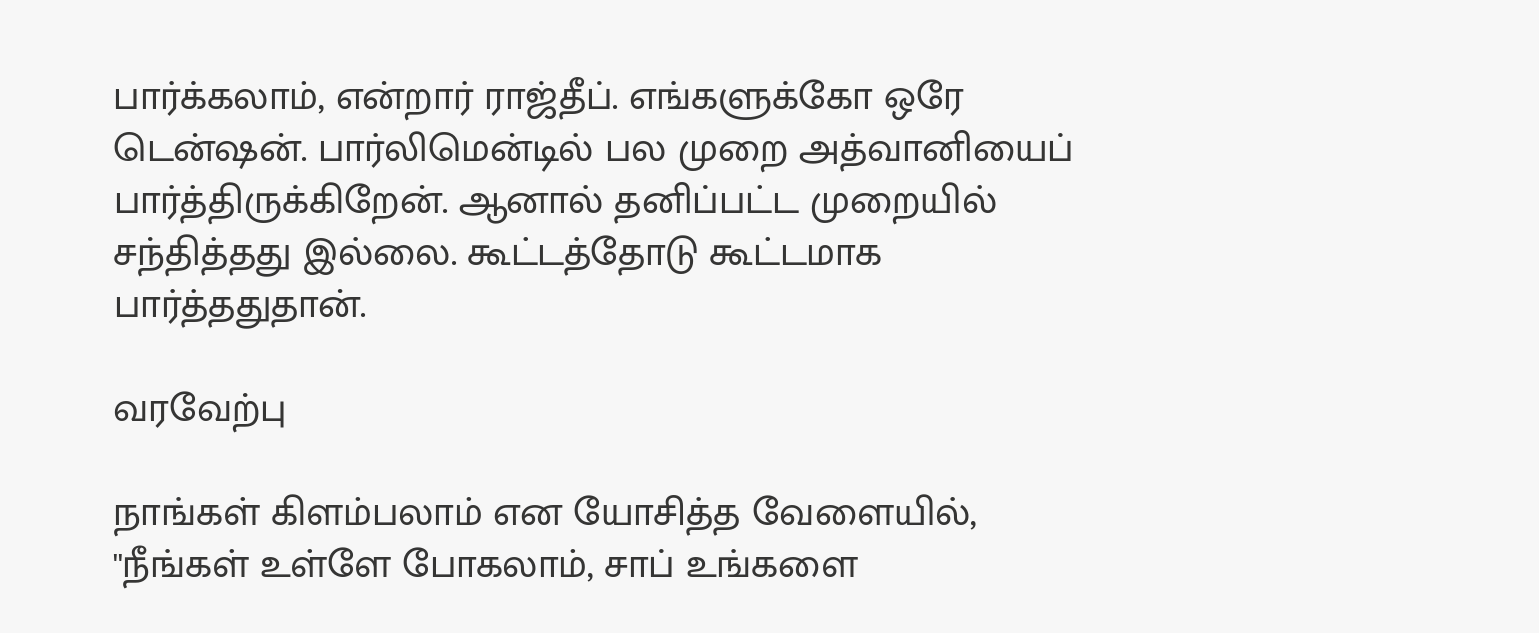பார்க்கலாம், என்றார் ராஜ்தீப். எங்களுக்கோ ஒரே டென்ஷன். பார்லிமென்டில் பல முறை அத்வானியைப் பார்த்திருக்கிறேன். ஆனால் தனிப்பட்ட முறையில் சந்தித்தது இல்லை. கூட்டத்தோடு கூட்டமாக பார்த்ததுதான்.

வரவேற்பு

நாங்கள் கிளம்பலாம் என யோசித்த வேளையில், ''நீங்கள் உள்ளே போகலாம், சாப் உங்களை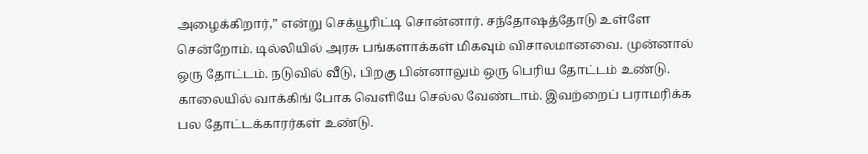அழைக்கிறார்,” என்று செக்யூரிட்டி சொன்னார். சந்தோஷத்தோடு உள்ளே சென்றோம். டில்லியில் அரசு பங்களாக்கள் மிகவும் விசாலமானவை. முன்னால் ஒரு தோட்டம். நடுவில் வீடு, பிறகு பின்னாலும் ஒரு பெரிய தோட்டம் உண்டு. காலையில் வாக்கிங் போக வெளியே செல்ல வேண்டாம். இவற்றைப் பராமரிக்க பல தோட்டக்காரர்கள் உண்டு.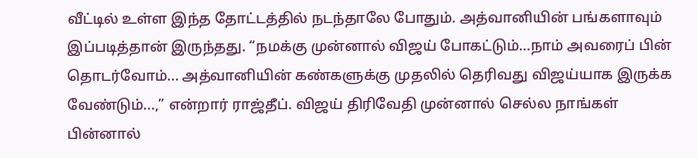வீட்டில் உள்ள இந்த தோட்டத்தில் நடந்தாலே போதும். அத்வானியின் பங்களாவும் இப்படித்தான் இருந்தது. “நமக்கு முன்னால் விஜய் போகட்டும்…நாம் அவரைப் பின் தொடர்வோம்... அத்வானியின் கண்களுக்கு முதலில் தெரிவது விஜய்யாக இருக்க வேண்டும்...,” என்றார் ராஜ்தீப். விஜய் திரிவேதி முன்னால் செல்ல நாங்கள் பின்னால்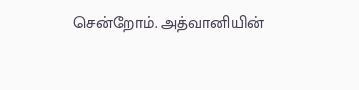சென்றோம். அத்வானியின்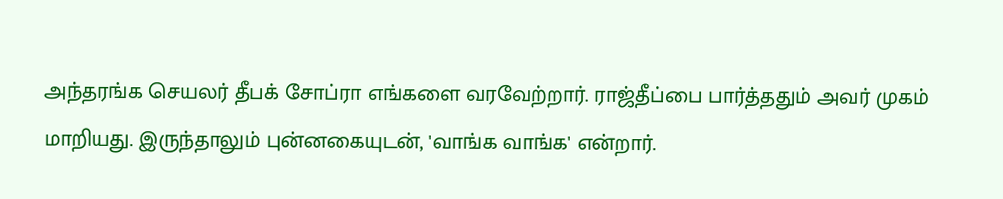அந்தரங்க செயலர் தீபக் சோப்ரா எங்களை வரவேற்றார். ராஜ்தீப்பை பார்த்ததும் அவர் முகம் மாறியது. இருந்தாலும் புன்னகையுடன், 'வாங்க வாங்க' என்றார்.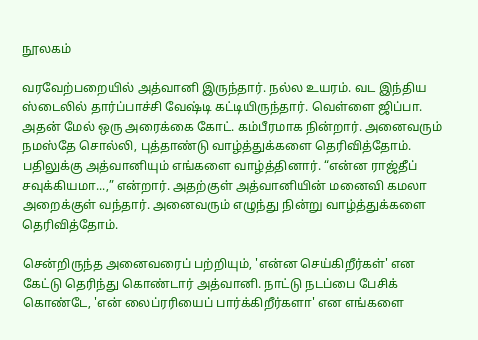நூலகம்

வரவேற்பறையில் அத்வானி இருந்தார். நல்ல உயரம். வட இந்திய ஸ்டைலில் தார்ப்பாச்சி வேஷ்டி கட்டியிருந்தார். வெள்ளை ஜிப்பா. அதன் மேல் ஒரு அரைக்கை கோட். கம்பீரமாக நின்றார். அனைவரும் நமஸ்தே சொல்லி, புத்தாண்டு வாழ்த்துக்களை தெரிவித்தோம். பதிலுக்கு அத்வானியும் எங்களை வாழ்த்தினார். “என்ன ராஜ்தீப் சவுக்கியமா...,” என்றார். அதற்குள் அத்வானியின் மனைவி கமலா அறைக்குள் வந்தார். அனைவரும் எழுந்து நின்று வாழ்த்துக்களை தெரிவித்தோம்.

சென்றிருந்த அனைவரைப் பற்றியும், 'என்ன செய்கிறீர்கள்' என கேட்டு தெரிந்து கொண்டார் அத்வானி. நாட்டு நடப்பை பேசிக் கொண்டே, 'என் லைப்ரரியைப் பார்க்கிறீர்களா' என எங்களை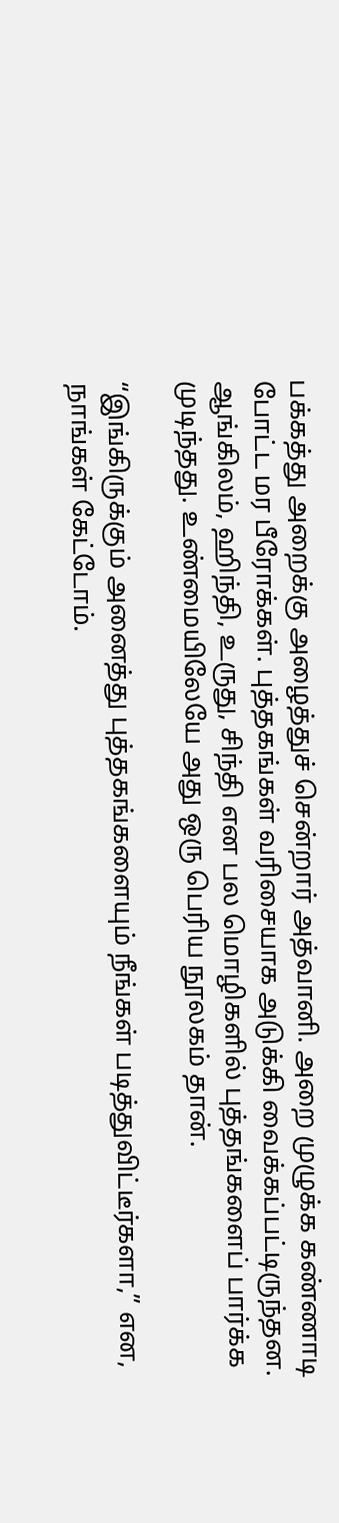பக்கத்து அறைக்கு அழைத்துச் சென்றார் அத்வானி. அறை முழுக்க கண்ணாடி போட்ட மர பீரோக்கள். புத்தகங்கள் வரிசையாக அடுக்கி வைக்கப்பட்டிருந்தன. ஆங்கிலம், ஹிந்தி, உருது, சிந்தி என பல மொழிகளில் புத்தங்களைப் பார்க்க முடிந்தது. உண்மையிலேயே அது ஒரு பெரிய நூலகம் தான்.

“இங்கிருக்கும் அனைத்து புத்தகங்களையும் நீங்கள் படித்துவிட்டீர்களா,” என, நாங்கள் கேட்டோம்.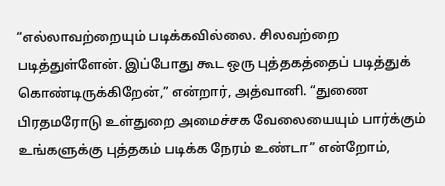“எல்லாவற்றையும் படிக்கவில்லை. சிலவற்றை படித்துள்ளேன். இப்போது கூட ஒரு புத்தகத்தைப் படித்துக் கொண்டிருக்கிறேன்,” என்றார், அத்வானி. “துணை பிரதமரோடு உள்துறை அமைச்சக வேலையையும் பார்க்கும் உங்களுக்கு புத்தகம் படிக்க நேரம் உண்டா” என்றோம்,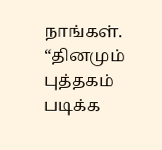நாங்கள். “தினமும் புத்தகம் படிக்க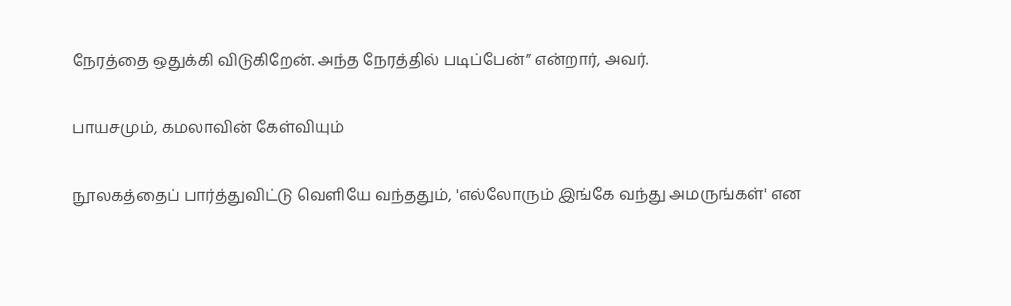நேரத்தை ஒதுக்கி விடுகிறேன். அந்த நேரத்தில் படிப்பேன்” என்றார், அவர்.

பாயசமும், கமலாவின் கேள்வியும்

நூலகத்தைப் பார்த்துவிட்டு வெளியே வந்ததும், 'எல்லோரும் இங்கே வந்து அமருங்கள்' என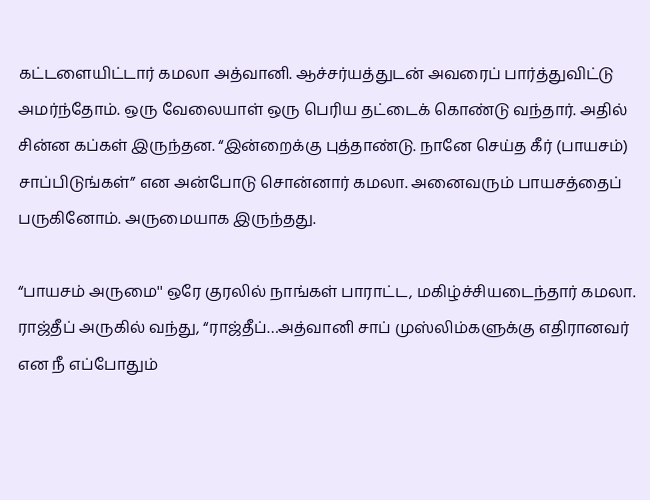கட்டளையிட்டார் கமலா அத்வானி. ஆச்சர்யத்துடன் அவரைப் பார்த்துவிட்டு அமர்ந்தோம். ஒரு வேலையாள் ஒரு பெரிய தட்டைக் கொண்டு வந்தார். அதில் சின்ன கப்கள் இருந்தன. “இன்றைக்கு புத்தாண்டு. நானே செய்த கீர் (பாயசம்) சாப்பிடுங்கள்” என அன்போடு சொன்னார் கமலா. அனைவரும் பாயசத்தைப் பருகினோம். அருமையாக இருந்தது.

“பாயசம் அருமை'' ஒரே குரலில் நாங்கள் பாராட்ட, மகிழ்ச்சியடைந்தார் கமலா. ராஜ்தீப் அருகில் வந்து, “ராஜ்தீப்…அத்வானி சாப் முஸ்லிம்களுக்கு எதிரானவர் என நீ எப்போதும்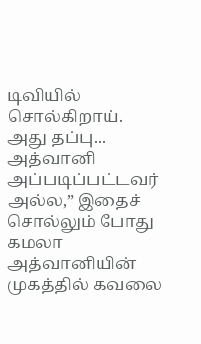டிவியில் சொல்கிறாய். அது தப்பு... அத்வானி அப்படிப்பட்டவர் அல்ல,” இதைச் சொல்லும் போது கமலா அத்வானியின் முகத்தில் கவலை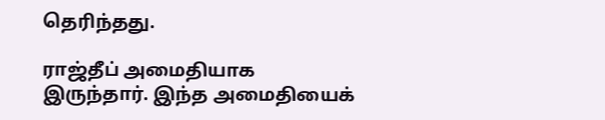தெரிந்தது.

ராஜ்தீப் அமைதியாக இருந்தார். இந்த அமைதியைக்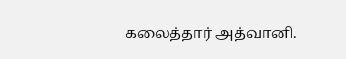கலைத்தார் அத்வானி.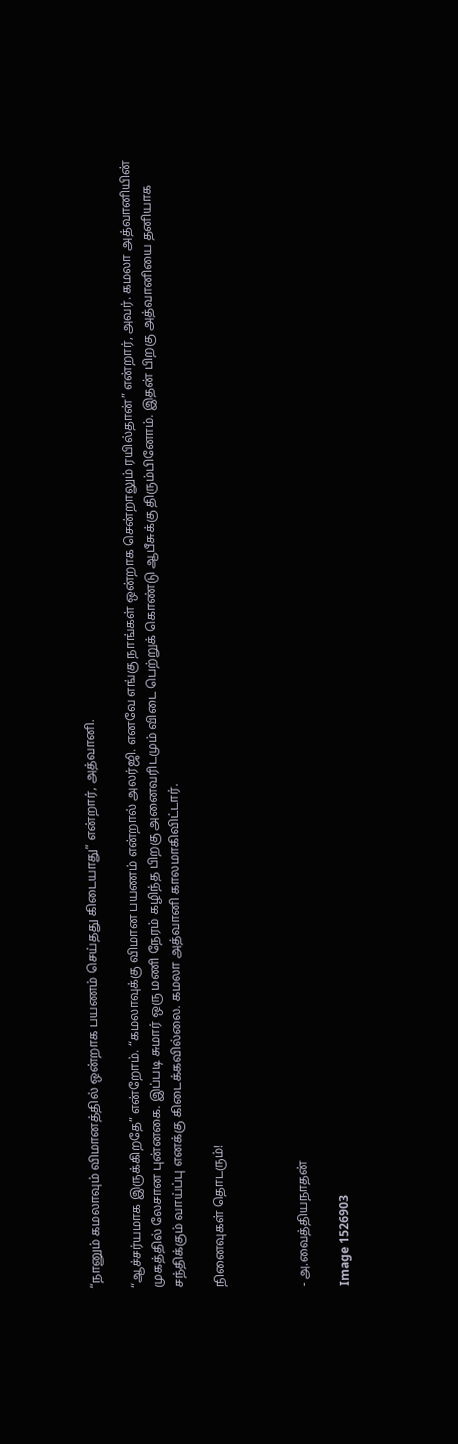“நானும் கமலாவும் விமானத்தில் ஒன்றாக பயணம் செய்தது கிடையாது” என்றார், அத்வானி.

“ஆச்சர்யமாக இருக்கிறதே” என்றோம். “கமலாவுக்கு விமான பயணம் என்றால் அலர்ஜி. எனவே எங்கு நாங்கள் ஒன்றாக சென்றாலும் ரயில்தான்” என்றார், அவர். கமலா அத்வானியின் முகத்தில் லேசான புன்னகை. இப்படி சுமார் ஒரு மணி நேரம் கழிந்த பிறகு அனைவரிடமும் விடை பெற்றுக் கொண்டு ஆபீசுக்கு திரும்பினோம். இதன் பிறகு அத்வானியை தனியாக சந்திக்கும் வாய்ப்பு எனக்கு கிடைக்கவில்லை. கமலா அத்வானி காலமாகிவிட்டார்.

நினைவுகள் தொடரும்!



- அ.வைத்தியநாதன்

Image 1526903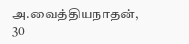அ.வைத்தியநாதன், 30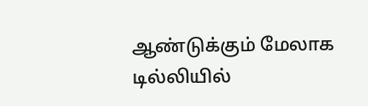ஆண்டுக்கும் மேலாக டில்லியில்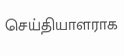செய்தியாளராக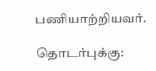பணியாற்றியவர்.

தொடர்புக்கு: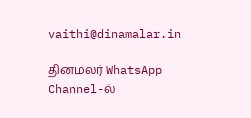vaithi@dinamalar.in

தினமலர் WhatsApp Channel-ல்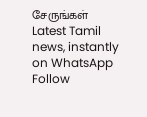சேருங்கள்
Latest Tamil news, instantly on WhatsApp
Follow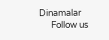Dinamalar
      Follow us